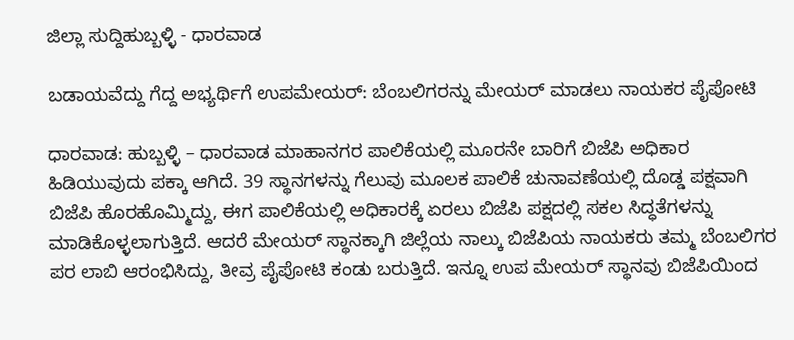ಜಿಲ್ಲಾ ಸುದ್ದಿಹುಬ್ಬಳ್ಳಿ - ಧಾರವಾಡ

ಬಡಾಯವೆದ್ದು ಗೆದ್ದ ಅಭ್ಯರ್ಥಿಗೆ ಉಪಮೇಯರ್: ಬೆಂಬಲಿಗರನ್ನು ಮೇಯರ್ ಮಾಡಲು ನಾಯಕರ ಪೈಪೋಟಿ

ಧಾರವಾಡ: ಹುಬ್ಬಳ್ಳಿ – ಧಾರವಾಡ ಮಾಹಾನಗರ ಪಾಲಿಕೆಯಲ್ಲಿ ಮೂರನೇ ಬಾರಿಗೆ ಬಿಜೆಪಿ ಅಧಿಕಾರ ಹಿಡಿಯುವುದು ಪಕ್ಕಾ ಆಗಿದೆ. 39 ಸ್ಥಾನಗಳನ್ನು ಗೆಲುವು ಮೂಲಕ ಪಾಲಿಕೆ ಚುನಾವಣೆಯಲ್ಲಿ ದೊಡ್ಡ ಪಕ್ಷವಾಗಿ ಬಿಜೆಪಿ ಹೊರಹೊಮ್ಮಿದ್ದು, ಈಗ ಪಾಲಿಕೆಯಲ್ಲಿ ಅಧಿಕಾರಕ್ಕೆ ಏರಲು ಬಿಜೆಪಿ ಪಕ್ಷದಲ್ಲಿ ಸಕಲ ಸಿದ್ಧತೆಗಳನ್ನು ಮಾಡಿಕೊಳ್ಳಲಾಗುತ್ತಿದೆ. ಆದರೆ ಮೇಯರ್ ಸ್ಥಾನಕ್ಕಾಗಿ ಜಿಲ್ಲೆಯ ನಾಲ್ಕು ಬಿಜೆಪಿಯ ನಾಯಕರು ತಮ್ಮ ಬೆಂಬಲಿಗರ ಪರ ಲಾಬಿ ಆರಂಭಿಸಿದ್ದು, ತೀವ್ರ ಪೈಪೋಟಿ ಕಂಡು ಬರುತ್ತಿದೆ. ಇನ್ನೂ ಉಪ ಮೇಯರ್ ಸ್ಥಾನವು ಬಿಜೆಪಿಯಿಂದ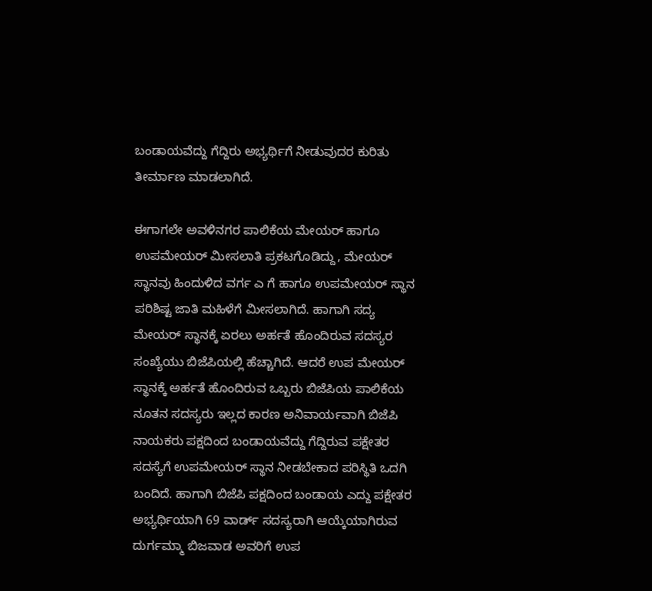ಬಂಡಾಯವೆದ್ದು ಗೆದ್ದಿರು ಅಭ್ಯರ್ಥಿಗೆ ನೀಡುವುದರ ಕುರಿತು ತೀರ್ಮಾಣ ಮಾಡಲಾಗಿದೆ.

ಈಗಾಗಲೇ ಅವಳಿನಗರ ಪಾಲಿಕೆಯ ಮೇಯರ್ ಹಾಗೂ ಉಪಮೇಯರ್ ಮೀಸಲಾತಿ ಪ್ರಕಟಗೊಡಿದ್ದು, ಮೇಯರ್ ಸ್ಥಾನವು ಹಿಂದುಳಿದ ವರ್ಗ ಎ ಗೆ ಹಾಗೂ ಉಪಮೇಯರ್ ಸ್ಥಾನ ಪರಿಶಿಷ್ಟ ಜಾತಿ ಮಹಿಳೆಗೆ ಮೀಸಲಾಗಿದೆ. ಹಾಗಾಗಿ ಸದ್ಯ ಮೇಯರ್ ಸ್ಥಾನಕ್ಕೆ ಏರಲು ಅರ್ಹತೆ ಹೊಂದಿರುವ ಸದಸ್ಯರ ಸಂಖ್ಯೆಯು ಬಿಜೆಪಿಯಲ್ಲಿ ಹೆಚ್ಚಾಗಿದೆ. ಆದರೆ ಉಪ ಮೇಯರ್ ಸ್ಥಾನಕ್ಕೆ ಅರ್ಹತೆ ಹೊಂದಿರುವ ಒಬ್ಬರು ಬಿಜೆಪಿಯ ಪಾಲಿಕೆಯ ನೂತನ ಸದಸ್ಯರು ಇಲ್ಲದ ಕಾರಣ ಅನಿವಾರ್ಯವಾಗಿ ಬಿಜೆಪಿ ನಾಯಕರು ಪಕ್ಷದಿಂದ ಬಂಡಾಯವೆದ್ದು ಗೆದ್ದಿರುವ ಪಕ್ಷೇತರ ಸದಸ್ಯೆಗೆ ಉಪಮೇಯರ್ ಸ್ಥಾನ ನೀಡಬೇಕಾದ ಪರಿಸ್ಥಿತಿ ಒದಗಿ ಬಂದಿದೆ. ಹಾಗಾಗಿ ಬಿಜೆಪಿ ಪಕ್ಷದಿಂದ ಬಂಡಾಯ ಎದ್ದು ಪಕ್ಷೇತರ ಅಭ್ಯರ್ಥಿಯಾಗಿ 69 ವಾರ್ಡ್ ಸದಸ್ಯರಾಗಿ ಆಯ್ಕೆಯಾಗಿರುವ ದುರ್ಗಮ್ಮಾ ಬಿಜವಾಡ ಅವರಿಗೆ ಉಪ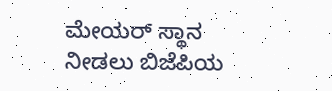ಮೇಯರ್ ಸ್ಥಾನ ನೀಡಲು ಬಿಜೆಪಿಯ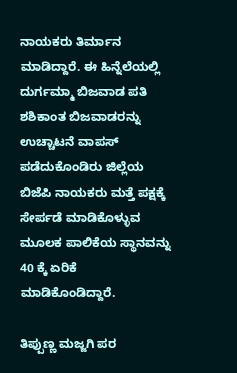ನಾಯಕರು ತಿರ್ಮಾನ ಮಾಡಿದ್ದಾರೆ. ಈ ಹಿನ್ನೆಲೆಯಲ್ಲಿ ದುರ್ಗಮ್ಮಾ ಬಿಜವಾಡ ಪತಿ ಶಶಿಕಾಂತ ಬಿಜವಾಡರನ್ನು ಉಚ್ಚಾಟನೆ ವಾಪಸ್ ಪಡೆದುಕೊಂಡಿರು ಜಿಲ್ಲೆಯ ಬಿಜೆಪಿ ನಾಯಕರು ಮತ್ತೆ ಪಕ್ಷಕ್ಕೆ ಸೇರ್ಪಡೆ ಮಾಡಿಕೊಳ್ಳುವ ಮೂಲಕ ಪಾಲಿಕೆಯ ಸ್ಥಾನವನ್ನು 40 ಕ್ಕೆ ಏರಿಕೆ ಮಾಡಿಕೊಂಡಿದ್ದಾರೆ.

ತಿಪ್ಪುಣ್ಣ ಮಜ್ಜಗಿ ಪರ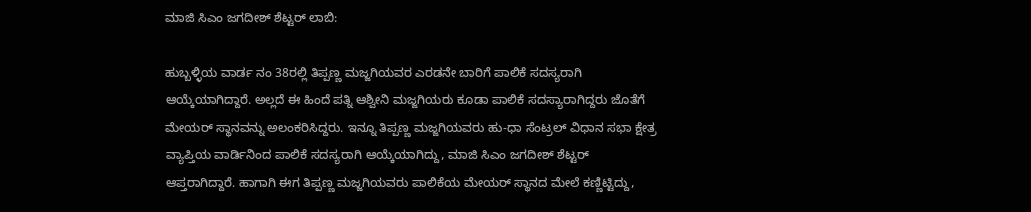ಮಾಜಿ ಸಿಎಂ ಜಗದೀಶ್ ಶೆಟ್ಟರ್ ಲಾಬಿ:

ಹುಬ್ಬಳ್ಳಿಯ ವಾರ್ಡ ನಂ 38ರಲ್ಲಿ ತಿಪ್ಪಣ್ಣ ಮಜ್ಜಗಿಯವರ ಎರಡನೇ ಬಾರಿಗೆ ಪಾಲಿಕೆ ಸದಸ್ಯರಾಗಿ ಆಯ್ಕೆಯಾಗಿದ್ದಾರೆ. ಅಲ್ಲದೆ ಈ ಹಿಂದೆ ಪತ್ನಿ ಆಶ್ವೀನಿ ಮಜ್ಜಗಿಯರು ಕೂಡಾ ಪಾಲಿಕೆ ಸದಸ್ಯಾರಾಗಿದ್ದರು ಜೊತೆಗೆ ಮೇಯರ್ ಸ್ಥಾನವನ್ನು ಅಲಂಕರಿಸಿದ್ದರು. ಇನ್ನೂ ತಿಪ್ಪಣ್ಣ ಮಜ್ಜಗಿಯವರು ಹು-ಧಾ ಸೆಂಟ್ರಲ್ ವಿಧಾನ ಸಭಾ ಕ್ಷೇತ್ರ ವ್ಯಾಪ್ತಿಯ ವಾರ್ಡಿನಿಂದ ಪಾಲಿಕೆ ಸದಸ್ಯರಾಗಿ ಆಯ್ಕೆಯಾಗಿದ್ದು, ಮಾಜಿ ಸಿಎಂ ಜಗದೀಶ್ ಶೆಟ್ಟರ್ ಆಪ್ತರಾಗಿದ್ದಾರೆ. ಹಾಗಾಗಿ ಈಗ ತಿಪ್ಪಣ್ಣ ಮಜ್ಜಗಿಯವರು ಪಾಲಿಕೆಯ ಮೇಯರ್ ಸ್ಥಾನದ ಮೇಲೆ ಕಣ್ಣಿಟ್ಟಿದ್ದು,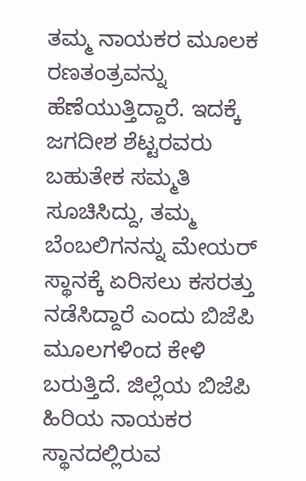ತಮ್ಮ ನಾಯಕರ ಮೂಲಕ ರಣತಂತ್ರವನ್ನು ಹೆಣೆಯುತ್ತಿದ್ದಾರೆ. ಇದಕ್ಕೆ ಜಗದೀಶ ಶೆಟ್ಟರವರು ಬಹುತೇಕ ಸಮ್ಮತಿ ಸೂಚಿಸಿದ್ದು, ತಮ್ಮ ಬೆಂಬಲಿಗನನ್ನು ಮೇಯರ್ ಸ್ಥಾನಕ್ಕೆ ಏರಿಸಲು ಕಸರತ್ತು ನಡೆಸಿದ್ದಾರೆ ಎಂದು ಬಿಜೆಪಿ ಮೂಲಗಳಿಂದ ಕೇಳಿ ಬರುತ್ತಿದೆ. ಜಿಲ್ಲೆಯ ಬಿಜೆಪಿ ಹಿರಿಯ ನಾಯಕರ ಸ್ಥಾನದಲ್ಲಿರುವ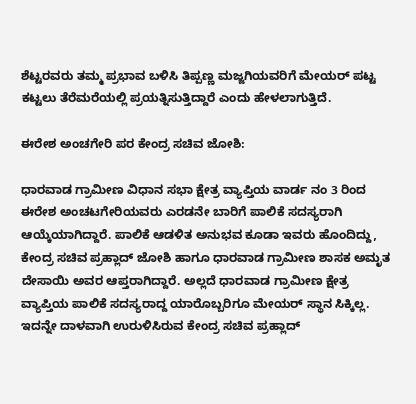ಶೆಟ್ಟರವರು ತಮ್ಮ ಪ್ರಭಾವ ಬಳಿಸಿ ತಿಪ್ಪಣ್ಣ ಮಜ್ಜಗಿಯವರಿಗೆ ಮೇಯರ್ ಪಟ್ಟ ಕಟ್ಟಲು ತೆರೆಮರೆಯಲ್ಲಿ ಪ್ರಯತ್ನಿಸುತ್ತಿದ್ದಾರೆ ಎಂದು ಹೇಳಲಾಗುತ್ತಿದೆ.

ಈರೇಶ ಅಂಚಗೇರಿ ಪರ ಕೇಂದ್ರ ಸಚಿವ ಜೋಶಿ:

ಧಾರವಾಡ ಗ್ರಾಮೀಣ ವಿಧಾನ ಸಭಾ ಕ್ಷೇತ್ರ ವ್ಯಾಪ್ತಿಯ ವಾರ್ಡ ನಂ 3 ರಿಂದ ಈರೇಶ ಅಂಚಟಗೇರಿಯವರು ಎರಡನೇ ಬಾರಿಗೆ ಪಾಲಿಕೆ ಸದಸ್ಯರಾಗಿ ಆಯ್ಕೆಯಾಗಿದ್ದಾರೆ. ಪಾಲಿಕೆ ಆಡಳಿತ ಅನುಭವ ಕೂಡಾ ಇವರು ಹೊಂದಿದ್ದು, ಕೇಂದ್ರ ಸಚಿವ ಪ್ರಹ್ಲಾದ್ ಜೋಶಿ ಹಾಗೂ ಧಾರವಾಡ ಗ್ರಾಮೀಣ ಶಾಸಕ ಅಮೃತ ದೇಸಾಯಿ ಅವರ ಆಪ್ತರಾಗಿದ್ದಾರೆ. ಅಲ್ಲದೆ ಧಾರವಾಡ ಗ್ರಾಮೀಣ ಕ್ಷೇತ್ರ ವ್ಯಾಪ್ತಿಯ ಪಾಲಿಕೆ ಸದಸ್ಯರಾದ್ದ ಯಾರೊಬ್ಬರಿಗೂ ಮೇಯರ್ ಸ್ಥಾನ ಸಿಕ್ಕಿಲ್ಲ. ಇದನ್ನೇ ದಾಳವಾಗಿ ಉರುಳಿಸಿರುವ ಕೇಂದ್ರ ಸಚಿವ ಪ್ರಹ್ಲಾದ್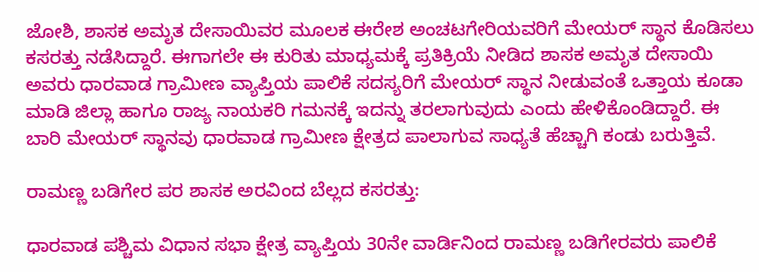ಜೋಶಿ, ಶಾಸಕ ಅಮೃತ ದೇಸಾಯಿವರ ಮೂಲಕ ಈರೇಶ ಅಂಚಟಗೇರಿಯವರಿಗೆ ಮೇಯರ್ ಸ್ಥಾನ ಕೊಡಿಸಲು ಕಸರತ್ತು ನಡೆಸಿದ್ದಾರೆ. ಈಗಾಗಲೇ ಈ ಕುರಿತು ಮಾಧ್ಯಮಕ್ಕೆ ಪ್ರತಿಕ್ರಿಯೆ ನೀಡಿದ ಶಾಸಕ ಅಮೃತ ದೇಸಾಯಿ ಅವರು ಧಾರವಾಡ ಗ್ರಾಮೀಣ ವ್ಯಾಪ್ತಿಯ ಪಾಲಿಕೆ ಸದಸ್ಯರಿಗೆ ಮೇಯರ್ ಸ್ಥಾನ ನೀಡುವಂತೆ ಒತ್ತಾಯ ಕೂಡಾ ಮಾಡಿ ಜಿಲ್ಲಾ ಹಾಗೂ ರಾಜ್ಯ ನಾಯಕರಿ ಗಮನಕ್ಕೆ ಇದನ್ನು ತರಲಾಗುವುದು ಎಂದು ಹೇಳಿಕೊಂಡಿದ್ದಾರೆ. ಈ ಬಾರಿ ಮೇಯರ್ ಸ್ಥಾನವು ಧಾರವಾಡ ಗ್ರಾಮೀಣ ಕ್ಷೇತ್ರದ ಪಾಲಾಗುವ ಸಾಧ್ಯತೆ ಹೆಚ್ಚಾಗಿ ಕಂಡು ಬರುತ್ತಿವೆ.

ರಾಮಣ್ಣ ಬಡಿಗೇರ ಪರ ಶಾಸಕ ಅರವಿಂದ ಬೆಲ್ಲದ ಕಸರತ್ತು:

ಧಾರವಾಡ ಪಶ್ಚಿಮ ವಿಧಾನ ಸಭಾ ಕ್ಷೇತ್ರ ವ್ಯಾಪ್ತಿಯ 30ನೇ ವಾರ್ಡಿನಿಂದ ರಾಮಣ್ಣ ಬಡಿಗೇರವರು ಪಾಲಿಕೆ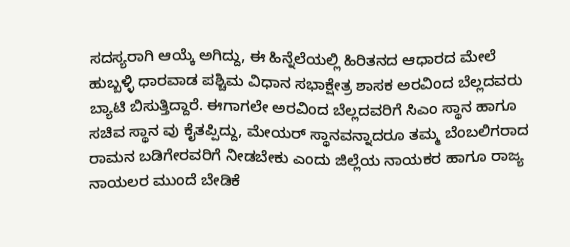ಸದಸ್ಯರಾಗಿ ಆಯ್ಕೆ ಅಗಿದ್ದು, ಈ ಹಿನ್ನೆಲೆಯಲ್ಲಿ ಹಿರಿತನದ ಆಧಾರದ ಮೇಲೆ ಹುಬ್ಬಳ್ಳಿ ಧಾರವಾಡ ಪಶ್ಚಿಮ ವಿಧಾನ ಸಭಾಕ್ಷೇತ್ರ ಶಾಸಕ ಅರವಿಂದ ಬೆಲ್ಲದವರು ಬ್ಯಾಟಿ ಬಿಸುತ್ತಿದ್ದಾರೆ. ಈಗಾಗಲೇ ಅರವಿಂದ ಬೆಲ್ಲದವರಿಗೆ ಸಿಎಂ ಸ್ಥಾನ ಹಾಗೂ ಸಚಿವ ಸ್ಥಾನ ವು ಕೈತಪ್ಪಿದ್ದು, ಮೇಯರ್ ಸ್ಥಾನವನ್ನಾದರೂ ತಮ್ಮ ಬೆಂಬಲಿಗರಾದ ರಾಮನ ಬಡಿಗೇರವರಿಗೆ ನೀಡಬೇಕು ಎಂದು ಜಿಲ್ಲೆಯ ನಾಯಕರ ಹಾಗೂ ರಾಜ್ಯ ನಾಯಲರ ಮುಂದೆ ಬೇಡಿಕೆ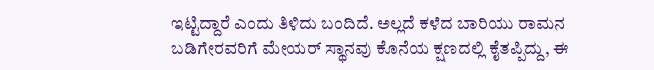ಇಟ್ಟಿದ್ದಾರೆ ಎಂದು ತಿಳಿದು ಬಂದಿದೆ. ಅಲ್ಲದೆ ಕಳೆದ ಬಾರಿಯು ರಾಮನ ಬಡಿಗೇರವರಿಗೆ ಮೇಯರ್ ಸ್ಥಾನವು ಕೊನೆಯ ಕ್ಷಣದಲ್ಲಿ ಕೈತಪ್ಪಿದ್ದು, ಈ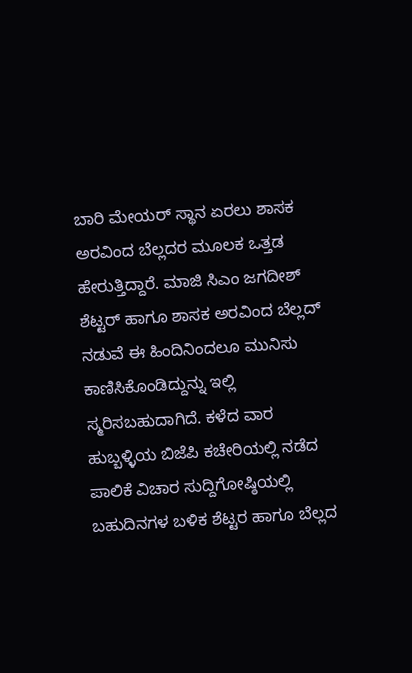ಬಾರಿ ಮೇಯರ್ ಸ್ಥಾನ ಏರಲು ಶಾಸಕ ಅರವಿಂದ ಬೆಲ್ಲದರ ಮೂಲಕ ಒತ್ತಡ ಹೇರುತ್ತಿದ್ದಾರೆ. ಮಾಜಿ ಸಿಎಂ ಜಗದೀಶ್ ಶೆಟ್ಟರ್ ಹಾಗೂ ಶಾಸಕ ಅರವಿಂದ ಬೆಲ್ಲದ್ ನಡುವೆ ಈ ಹಿಂದಿನಿಂದಲೂ ಮುನಿಸು ಕಾಣಿಸಿಕೊಂಡಿದ್ದುನ್ನು ಇಲ್ಲಿ ಸ್ಮರಿಸಬಹುದಾಗಿದೆ. ಕಳೆದ ವಾರ ಹುಬ್ಬಳ್ಳಿಯ ಬಿಜೆಪಿ ಕಚೇರಿಯಲ್ಲಿ ನಡೆದ ಪಾಲಿಕೆ ವಿಚಾರ ಸುದ್ದಿಗೋಷ್ಠಿಯಲ್ಲಿ ಬಹುದಿನಗಳ ಬಳಿಕ ಶೆಟ್ಟರ ಹಾಗೂ ಬೆಲ್ಲದ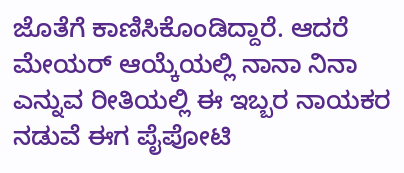ಜೊತೆಗೆ ಕಾಣಿಸಿಕೊಂಡಿದ್ದಾರೆ. ಆದರೆ ಮೇಯರ್ ಆಯ್ಕೆಯಲ್ಲಿ ನಾನಾ ನಿನಾ ಎನ್ನುವ ರೀತಿಯಲ್ಲಿ ಈ ಇಬ್ಬರ ನಾಯಕರ ನಡುವೆ ಈಗ ಪೈಪೋಟಿ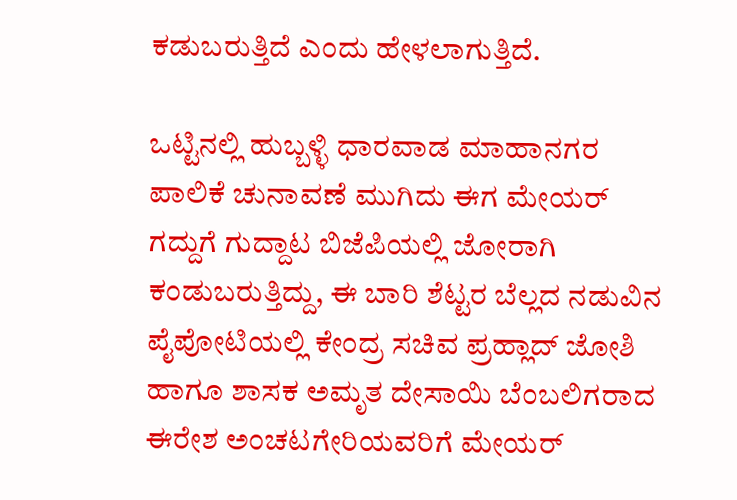ಕಡುಬರುತ್ತಿದೆ ಎಂದು ಹೇಳಲಾಗುತ್ತಿದೆ.

ಒಟ್ಟಿನಲ್ಲಿ ಹುಬ್ಬಳ್ಳಿ ಧಾರವಾಡ ಮಾಹಾನಗರ ಪಾಲಿಕೆ ಚುನಾವಣೆ ಮುಗಿದು ಈಗ ಮೇಯರ್ ಗದ್ದುಗೆ ಗುದ್ದಾಟ ಬಿಜೆಪಿಯಲ್ಲಿ ಜೋರಾಗಿ ಕಂಡುಬರುತ್ತಿದ್ದು, ಈ ಬಾರಿ ಶೆಟ್ಟರ ಬೆಲ್ಲದ ನಡುವಿನ ಪೈಪೋಟಿಯಲ್ಲಿ ಕೇಂದ್ರ ಸಚಿವ ಪ್ರಹ್ಲಾದ್ ಜೋಶಿ ಹಾಗೂ ಶಾಸಕ ಅಮೃತ ದೇಸಾಯಿ ಬೆಂಬಲಿಗರಾದ ಈರೇಶ ಅಂಚಟಗೇರಿಯವರಿಗೆ ಮೇಯರ್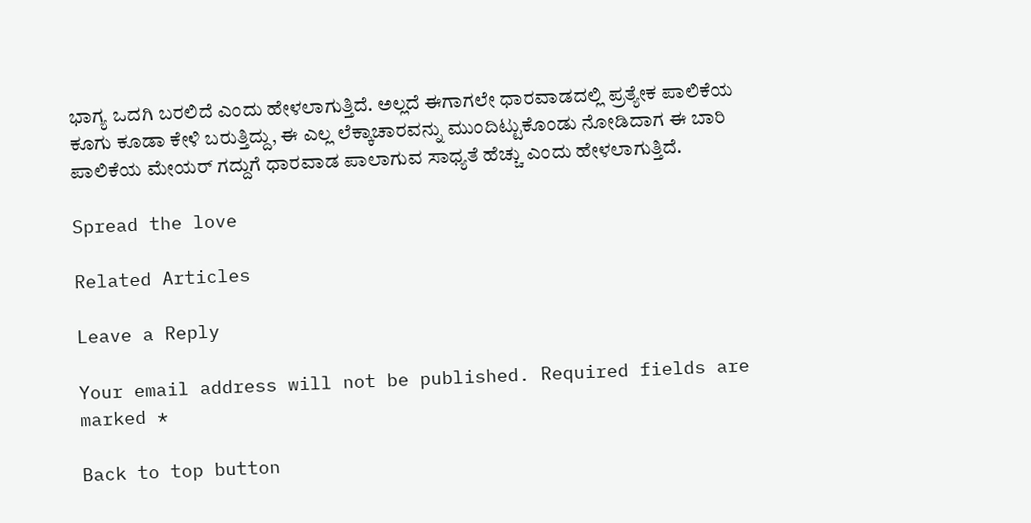ಭಾಗ್ಯ ಒದಗಿ ಬರಲಿದೆ ಎಂದು ಹೇಳಲಾಗುತ್ತಿದೆ. ಅಲ್ಲದೆ ಈಗಾಗಲೇ ಧಾರವಾಡದಲ್ಲಿ ಪ್ರತ್ಯೇಕ ಪಾಲಿಕೆಯ ಕೂಗು ಕೂಡಾ ಕೇಳಿ ಬರುತ್ತಿದ್ದು, ಈ ಎಲ್ಲ ಲೆಕ್ಕಾಚಾರವನ್ನು ಮುಂದಿಟ್ಟುಕೊಂಡು ನೋಡಿದಾಗ ಈ ಬಾರಿ ಪಾಲಿಕೆಯ ಮೇಯರ್ ಗದ್ದುಗೆ ಧಾರವಾಡ ಪಾಲಾಗುವ ಸಾಧ್ಯತೆ ಹೆಚ್ಚು ಎಂದು ಹೇಳಲಾಗುತ್ತಿದೆ.

Spread the love

Related Articles

Leave a Reply

Your email address will not be published. Required fields are marked *

Back to top button